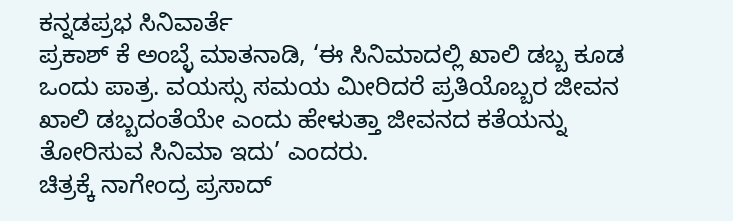ಕನ್ನಡಪ್ರಭ ಸಿನಿವಾರ್ತೆ
ಪ್ರಕಾಶ್ ಕೆ ಅಂಬ್ಳೆ ಮಾತನಾಡಿ, ‘ಈ ಸಿನಿಮಾದಲ್ಲಿ ಖಾಲಿ ಡಬ್ಬ ಕೂಡ ಒಂದು ಪಾತ್ರ. ವಯಸ್ಸು ಸಮಯ ಮೀರಿದರೆ ಪ್ರತಿಯೊಬ್ಬರ ಜೀವನ ಖಾಲಿ ಡಬ್ಬದಂತೆಯೇ ಎಂದು ಹೇಳುತ್ತಾ ಜೀವನದ ಕತೆಯನ್ನು ತೋರಿಸುವ ಸಿನಿಮಾ ಇದು’ ಎಂದರು.
ಚಿತ್ರಕ್ಕೆ ನಾಗೇಂದ್ರ ಪ್ರಸಾದ್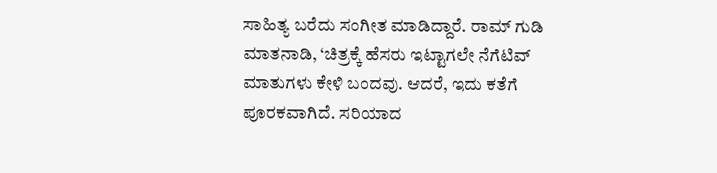ಸಾಹಿತ್ಯ ಬರೆದು ಸಂಗೀತ ಮಾಡಿದ್ದಾರೆ. ರಾಮ್ ಗುಡಿ ಮಾತನಾಡಿ, ‘ಚಿತ್ರಕ್ಕೆ ಹೆಸರು ಇಟ್ಟಾಗಲೇ ನೆಗೆಟಿವ್ ಮಾತುಗಳು ಕೇಳಿ ಬಂದವು. ಆದರೆ, ಇದು ಕತೆಗೆ ಪೂರಕವಾಗಿದೆ. ಸರಿಯಾದ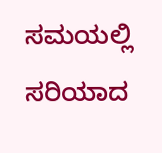ಸಮಯಲ್ಲಿ ಸರಿಯಾದ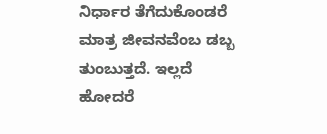ನಿರ್ಧಾರ ತೆಗೆದುಕೊಂಡರೆ ಮಾತ್ರ ಜೀವನವೆಂಬ ಡಬ್ಬ ತುಂಬುತ್ತದೆ. ಇಲ್ಲದೆ ಹೋದರೆ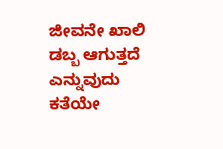ಜೀವನೇ ಖಾಲಿ ಡಬ್ಬ ಆಗುತ್ತದೆ ಎನ್ನುವುದು ಕತೆಯೇ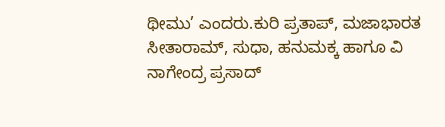ಥೀಮು’ ಎಂದರು.ಕುರಿ ಪ್ರತಾಪ್, ಮಜಾಭಾರತ ಸೀತಾರಾಮ್, ಸುಧಾ, ಹನುಮಕ್ಕ ಹಾಗೂ ವಿ ನಾಗೇಂದ್ರ ಪ್ರಸಾದ್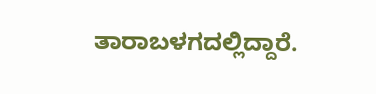ತಾರಾಬಳಗದಲ್ಲಿದ್ದಾರೆ.